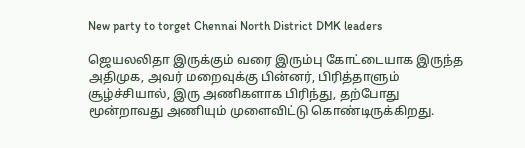New party to torget Chennai North District DMK leaders

ஜெயலலிதா இருக்கும் வரை இரும்பு கோட்டையாக இருந்த அதிமுக, அவர் மறைவுக்கு பின்னர், பிரித்தாளும் சூழ்ச்சியால், இரு அணிகளாக பிரிந்து, தற்போது மூன்றாவது அணியும் முளைவிட்டு கொண்டிருக்கிறது.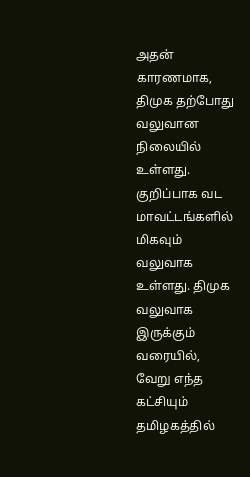அதன் காரணமாக, திமுக தற்போது வலுவான நிலையில் உள்ளது. குறிப்பாக வட மாவட்டங்களில் மிகவும் வலுவாக உள்ளது. திமுக வலுவாக இருக்கும் வரையில், வேறு எந்த கட்சியும் தமிழகத்தில்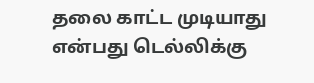தலை காட்ட முடியாது என்பது டெல்லிக்கு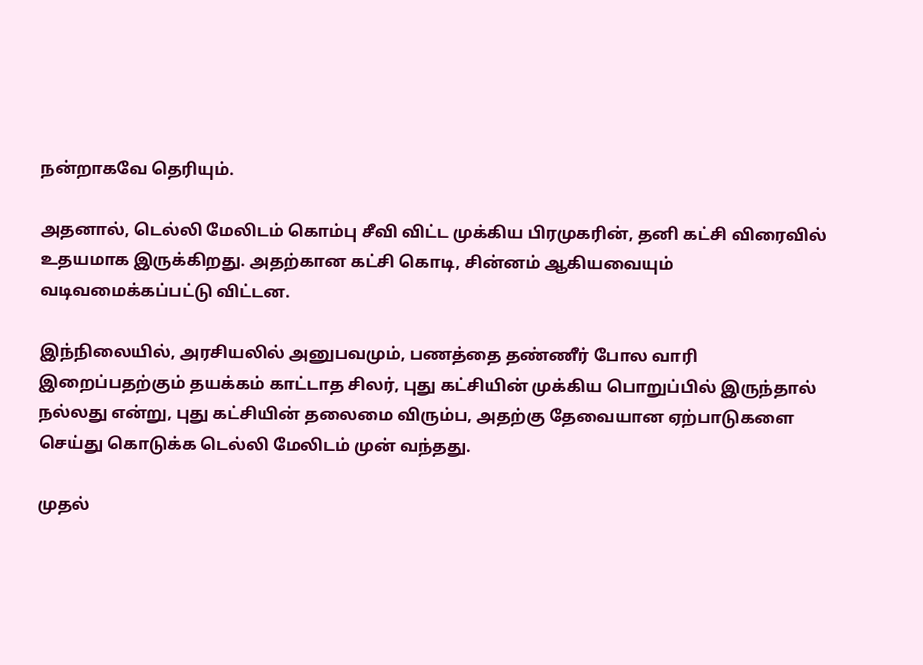நன்றாகவே தெரியும்.

அதனால், டெல்லி மேலிடம் கொம்பு சீவி விட்ட முக்கிய பிரமுகரின், தனி கட்சி விரைவில் உதயமாக இருக்கிறது. அதற்கான கட்சி கொடி, சின்னம் ஆகியவையும் வடிவமைக்கப்பட்டு விட்டன.

இந்நிலையில், அரசியலில் அனுபவமும், பணத்தை தண்ணீர் போல வாரி இறைப்பதற்கும் தயக்கம் காட்டாத சிலர், புது கட்சியின் முக்கிய பொறுப்பில் இருந்தால் நல்லது என்று, புது கட்சியின் தலைமை விரும்ப, அதற்கு தேவையான ஏற்பாடுகளை செய்து கொடுக்க டெல்லி மேலிடம் முன் வந்தது.

முதல்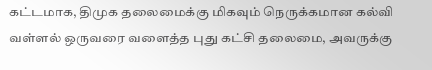கட்டமாக, திமுக தலைமைக்கு மிகவும் நெருக்கமான கல்வி வள்ளல் ஒருவரை வளைத்த புது கட்சி தலைமை, அவருக்கு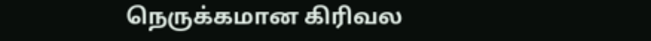நெருக்கமான கிரிவல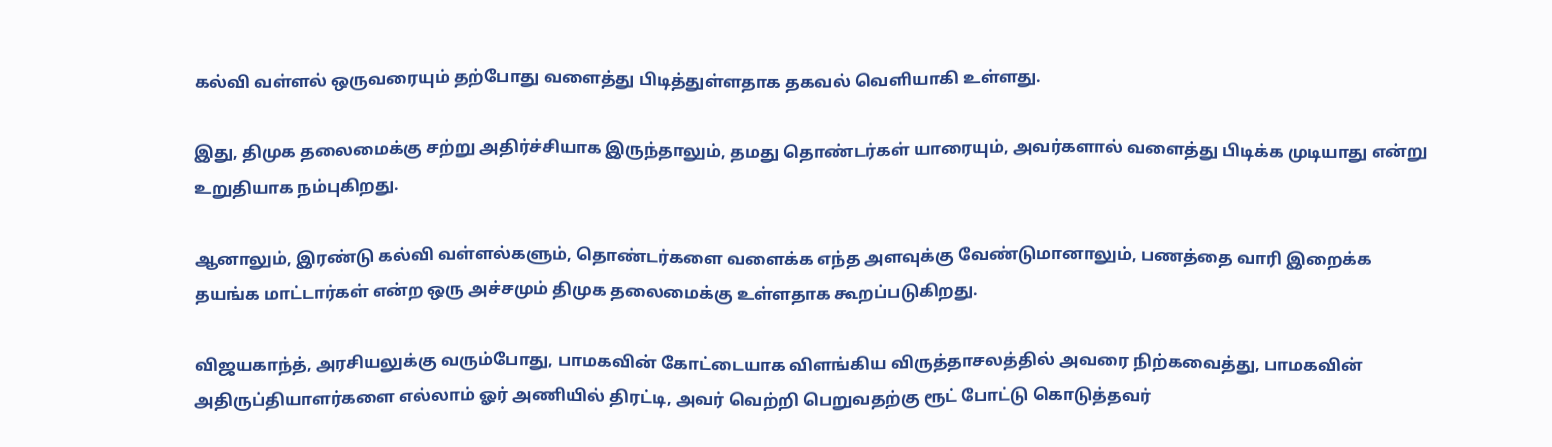கல்வி வள்ளல் ஒருவரையும் தற்போது வளைத்து பிடித்துள்ளதாக தகவல் வெளியாகி உள்ளது.

இது, திமுக தலைமைக்கு சற்று அதிர்ச்சியாக இருந்தாலும், தமது தொண்டர்கள் யாரையும், அவர்களால் வளைத்து பிடிக்க முடியாது என்று உறுதியாக நம்புகிறது.

ஆனாலும், இரண்டு கல்வி வள்ளல்களும், தொண்டர்களை வளைக்க எந்த அளவுக்கு வேண்டுமானாலும், பணத்தை வாரி இறைக்க தயங்க மாட்டார்கள் என்ற ஒரு அச்சமும் திமுக தலைமைக்கு உள்ளதாக கூறப்படுகிறது.

விஜயகாந்த், அரசியலுக்கு வரும்போது, பாமகவின் கோட்டையாக விளங்கிய விருத்தாசலத்தில் அவரை நிற்கவைத்து, பாமகவின் அதிருப்தியாளர்களை எல்லாம் ஓர் அணியில் திரட்டி, அவர் வெற்றி பெறுவதற்கு ரூட் போட்டு கொடுத்தவர்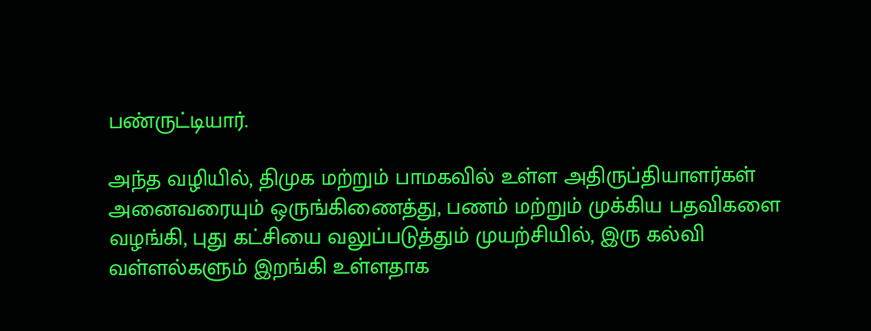பண்ருட்டியார்.

அந்த வழியில், திமுக மற்றும் பாமகவில் உள்ள அதிருப்தியாளர்கள் அனைவரையும் ஒருங்கிணைத்து, பணம் மற்றும் முக்கிய பதவிகளை வழங்கி, புது கட்சியை வலுப்படுத்தும் முயற்சியில், இரு கல்வி வள்ளல்களும் இறங்கி உள்ளதாக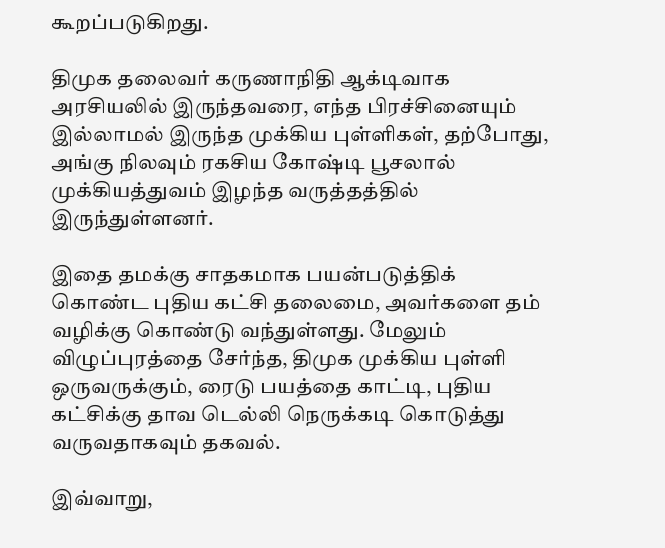கூறப்படுகிறது.

திமுக தலைவர் கருணாநிதி ஆக்டிவாக அரசியலில் இருந்தவரை, எந்த பிரச்சினையும் இல்லாமல் இருந்த முக்கிய புள்ளிகள், தற்போது, அங்கு நிலவும் ரகசிய கோஷ்டி பூசலால் முக்கியத்துவம் இழந்த வருத்தத்தில் இருந்துள்ளனர்.

இதை தமக்கு சாதகமாக பயன்படுத்திக் கொண்ட புதிய கட்சி தலைமை, அவர்களை தம் வழிக்கு கொண்டு வந்துள்ளது. மேலும் விழுப்புரத்தை சேர்ந்த, திமுக முக்கிய புள்ளி ஒருவருக்கும், ரைடு பயத்தை காட்டி, புதிய கட்சிக்கு தாவ டெல்லி நெருக்கடி கொடுத்து வருவதாகவும் தகவல்.

இவ்வாறு,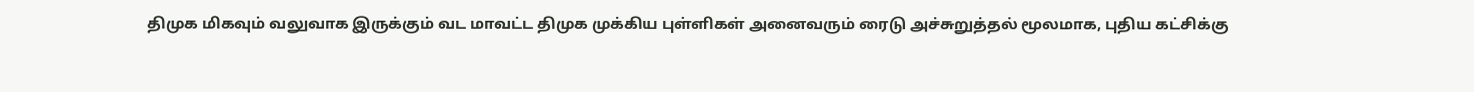திமுக மிகவும் வலுவாக இருக்கும் வட மாவட்ட திமுக முக்கிய புள்ளிகள் அனைவரும் ரைடு அச்சுறுத்தல் மூலமாக, புதிய கட்சிக்கு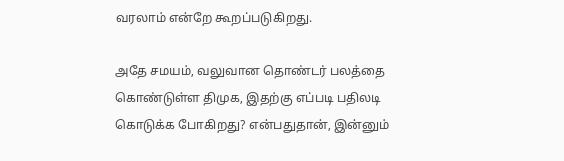வரலாம் என்றே கூறப்படுகிறது.

அதே சமயம், வலுவான தொண்டர் பலத்தை கொண்டுள்ள திமுக, இதற்கு எப்படி பதிலடி கொடுக்க போகிறது? என்பதுதான், இன்னும்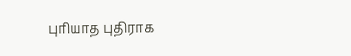புரியாத புதிராக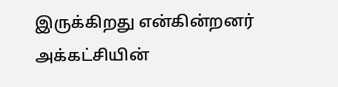இருக்கிறது என்கின்றனர் அக்கட்சியின்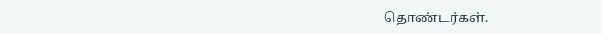தொண்டர்கள்.